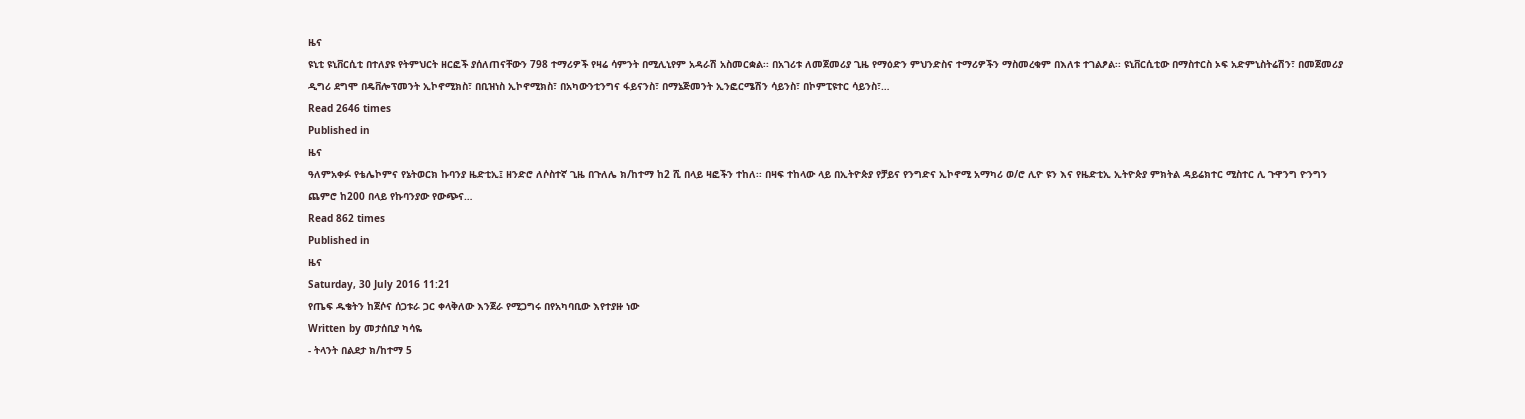ዜና
ዩኒቲ ዩኒቨርሲቲ በተለያዩ የትምህርት ዘርፎች ያሰለጠናቸውን 798 ተማሪዎች የዛሬ ሳምንት በሚሊኒየም አዳራሽ አስመርቋል፡፡ በአገሪቱ ለመጀመሪያ ጊዜ የማዕድን ምህንድስና ተማሪዎችን ማስመረቁም በእለቱ ተገልፆል፡፡ ዩኒቨርሲቲው በማስተርስ ኦፍ አድምኒስትሬሽን፣ በመጀመሪያ ዲግሪ ደግሞ በዴቨሎፕመንት ኢኮኖሚክስ፣ በቢዝነስ ኢኮኖሚክስ፣ በአካውንቲንግና ፋይናንስ፣ በማኔጅመንት ኢንፎርሜሽን ሳይንስ፣ በኮምፒዩተር ሳይንስ፣…
Read 2646 times
Published in
ዜና
ዓለምአቀፉ የቴሌኮምና የኔትወርክ ኩባንያ ዜድቲኢ፤ ዘንድሮ ለሶስተኛ ጊዜ በጉለሌ ክ/ከተማ ከ2 ሺ በላይ ዛፎችን ተከለ፡፡ በዛፍ ተከላው ላይ በኢትዮጵያ የቻይና የንግድና ኢኮኖሚ አማካሪ ወ/ሮ ሊዮ ዩን እና የዜድቲኢ ኢትዮጵያ ምክትል ዳይሬክተር ሚስተር ሊ ጉዋንግ ዮንግን ጨምሮ ከ200 በላይ የኩባንያው የውጭና…
Read 862 times
Published in
ዜና
Saturday, 30 July 2016 11:21
የጤፍ ዱቄትን ከጀሶና ሰጋቱራ ጋር ቀላቅለው እንጀራ የሚጋግሩ በየአካባቢው እየተያዙ ነው
Written by መታሰቢያ ካሳዬ
- ትላንት በልደታ ክ/ከተማ 5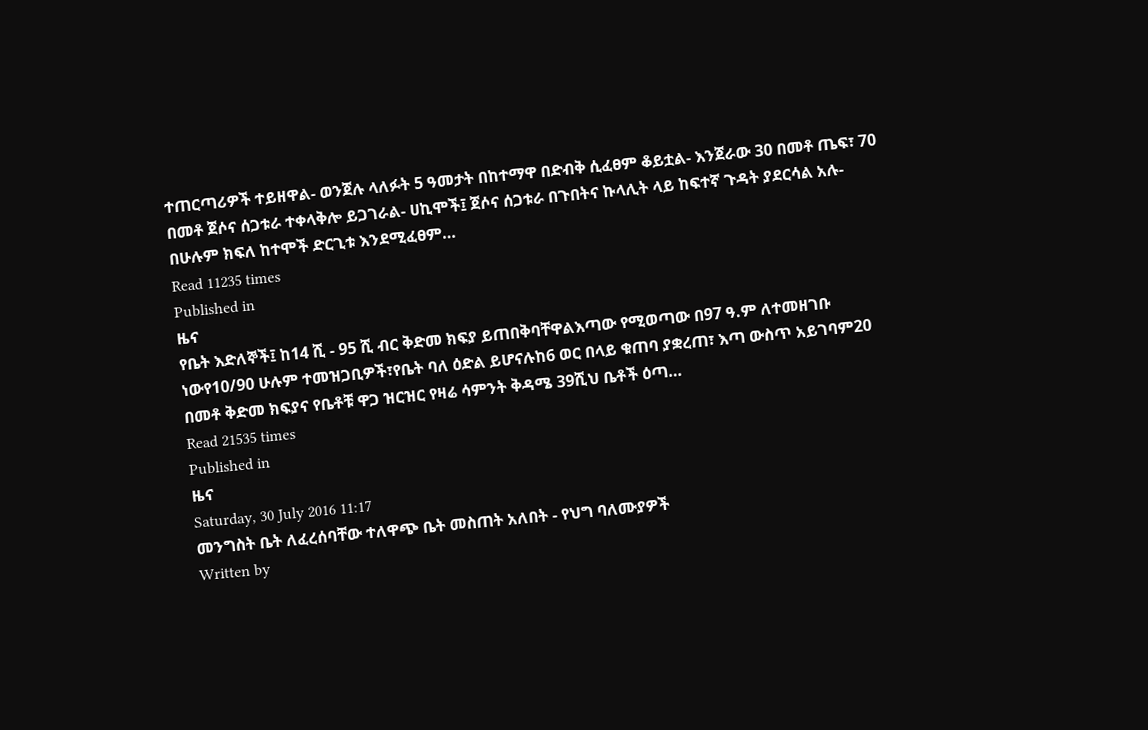ተጠርጣሪዎች ተይዘዋል- ወንጀሉ ላለፉት 5 ዓመታት በከተማዋ በድብቅ ሲፈፀም ቆይቷል- እንጀራው 30 በመቶ ጤፍ፣ 70 በመቶ ጀሶና ሰጋቱራ ተቀላቅሎ ይጋገራል- ሀኪሞች፤ ጀሶና ሰጋቱራ በጉበትና ኩላሊት ላይ ከፍተኛ ጉዳት ያደርሳል አሉ- በሁሉም ክፍለ ከተሞች ድርጊቱ እንደሚፈፀም…
Read 11235 times
Published in
ዜና
የቤት እድለኞች፤ ከ14 ሺ - 95 ሺ ብር ቅድመ ክፍያ ይጠበቅባቸዋልእጣው የሚወጣው በ97 ዓ.ም ለተመዘገቡ ነውየ10/90 ሁሉም ተመዝጋቢዎች፣የቤት ባለ ዕድል ይሆናሉከ6 ወር በላይ ቁጠባ ያቋረጠ፣ እጣ ውስጥ አይገባም20 በመቶ ቅድመ ክፍያና የቤቶቹ ዋጋ ዝርዝር የዛሬ ሳምንት ቅዳሜ 39ሺህ ቤቶች ዕጣ…
Read 21535 times
Published in
ዜና
Saturday, 30 July 2016 11:17
መንግስት ቤት ለፈረሰባቸው ተለዋጭ ቤት መስጠት አለበት - የህግ ባለሙያዎች
Written by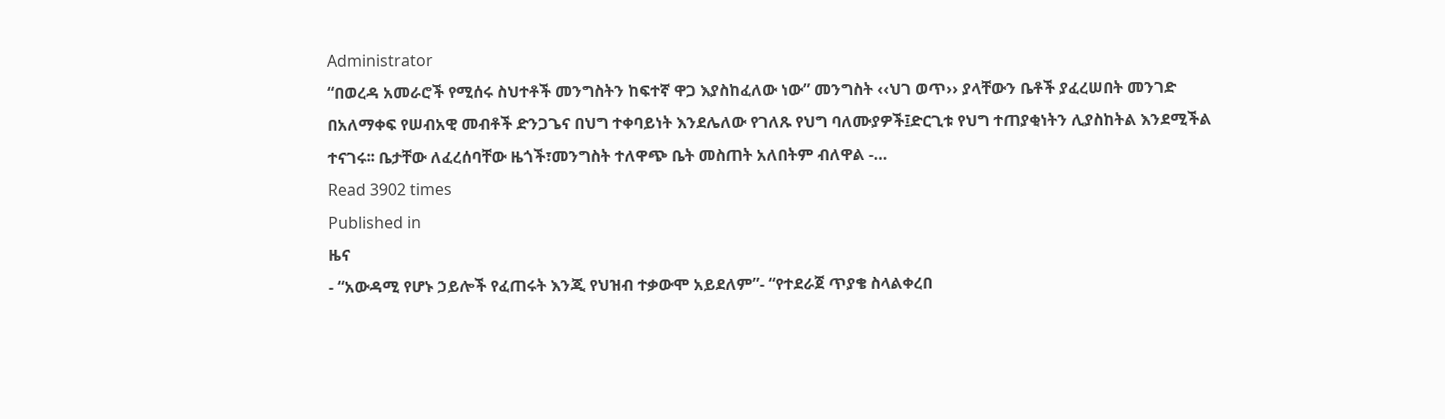Administrator
“በወረዳ አመራሮች የሚሰሩ ስህተቶች መንግስትን ከፍተኛ ዋጋ እያስከፈለው ነው” መንግስት ‹‹ህገ ወጥ›› ያላቸውን ቤቶች ያፈረሠበት መንገድ በአለማቀፍ የሠብአዊ መብቶች ድንጋጌና በህግ ተቀባይነት እንደሌለው የገለጹ የህግ ባለሙያዎች፤ድርጊቱ የህግ ተጠያቂነትን ሊያስከትል እንደሚችል ተናገሩ፡፡ ቤታቸው ለፈረሰባቸው ዜጎች፣መንግስት ተለዋጭ ቤት መስጠት አለበትም ብለዋል -…
Read 3902 times
Published in
ዜና
- “አውዳሚ የሆኑ ኃይሎች የፈጠሩት እንጂ የህዝብ ተቃውሞ አይደለም”- “የተደራጀ ጥያቄ ስላልቀረበ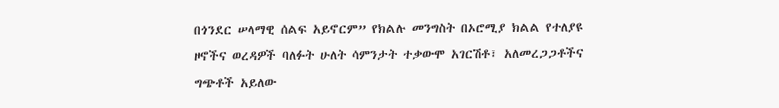በጎንደር ሠላማዊ ሰልፍ አይኖርም” የክልሉ መንግስት በኦሮሚያ ክልል የተለያዩ ዞኖችና ወረዳዎች ባለፉት ሁለት ሳምንታት ተቃውሞ አገርሽቶ፣ አለመረጋጋቶችና ግጭቶች አይለው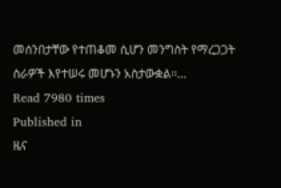መሰንበታቸው የተጠቆመ ሲሆን መንግስት የማረጋጋት ስራዎች እየተሠሩ መሆኑን አስታውቋል፡፡…
Read 7980 times
Published in
ዜና